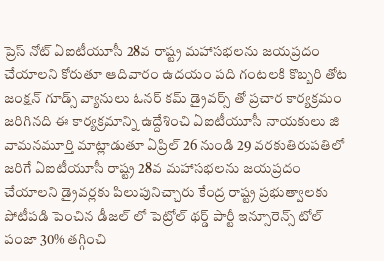ప్రెస్ నోట్ ఏఐటీయూసీ 28వ రాష్ట్ర మహాసభలను జయప్రదం చేయాలని కోరుతూ ఆదివారం ఉదయం పది గంటలకి కొబ్బరి తోట జంక్షన్ గూడ్స్ వ్యానులు ఓనర్ కమ్ డ్రైవర్స్ తో ప్రచార కార్యక్రమం జరిగినది ఈ కార్యక్రమాన్ని ఉద్దేశించి ఏఐటీయూసీ నాయకులు జి వామనమూర్తి మాట్లాడుతూ ఏప్రిల్ 26 నుండి 29 వరకుతిరుపతిలో జరిగే ఏఐటీయూసీ రాష్ట్ర 28వ మహాసభలను జయప్రదం చేయాలని డ్రైవర్లకు పిలుపునిచ్చారు కేంద్ర రాష్ట్ర ప్రభుత్వాలకు పోటీపడి పెంచిన డీజల్ లో పెట్రోల్ థర్డ్ పార్టీ ఇన్సూరెన్స్ టోల్ పంజా 30% తగ్గించి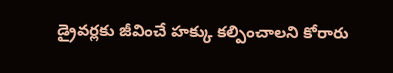డ్రైవర్లకు జీవించే హక్కు కల్పించాలని కోరారు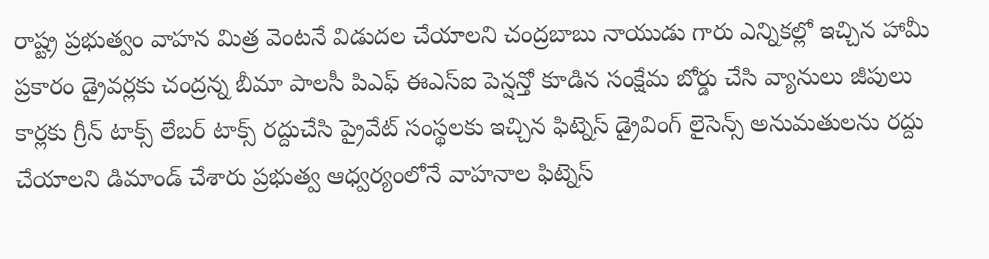రాష్ట్ర ప్రభుత్వం వాహన మిత్ర వెంటనే విడుదల చేయాలని చంద్రబాబు నాయుడు గారు ఎన్నికల్లో ఇచ్చిన హామీ ప్రకారం డ్రైవర్లకు చంద్రన్న బీమా పాలసీ పిఎఫ్ ఈఎస్ఐ పెన్షన్తో కూడిన సంక్షేమ బోర్డు చేసి వ్యానులు జీపులు కార్లకు గ్రీన్ టాక్స్ లేబర్ టాక్స్ రద్దుచేసి ప్రైవేట్ సంస్థలకు ఇచ్చిన ఫిట్నెస్ డ్రైవింగ్ లైసెన్స్ అనుమతులను రద్దు చేయాలని డిమాండ్ చేశారు ప్రభుత్వ ఆధ్వర్యంలోనే వాహనాల ఫిట్నెస్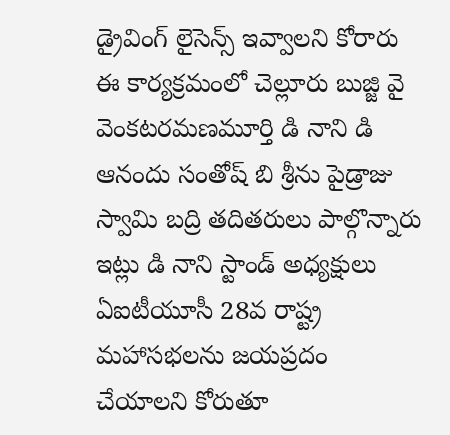డ్రైవింగ్ లైసెన్స్ ఇవ్వాలని కోరారు ఈ కార్యక్రమంలో చెల్లూరు బుజ్జి వై వెంకటరమణమూర్తి డి నాని డి ఆనందు సంతోష్ బి శ్రీను పైడ్రాజు స్వామి బద్రి తదితరులు పాల్గొన్నారు ఇట్లు డి నాని స్టాండ్ అధ్యక్షులు
ఏఐటీయూసీ 28వ రాష్ట్ర మహాసభలను జయప్రదం చేయాలని కోరుతూ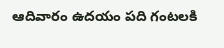ఆదివారం ఉదయం పది గంటలకి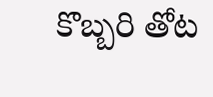కొబ్బరి తోట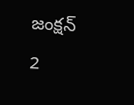జంక్షన్
2